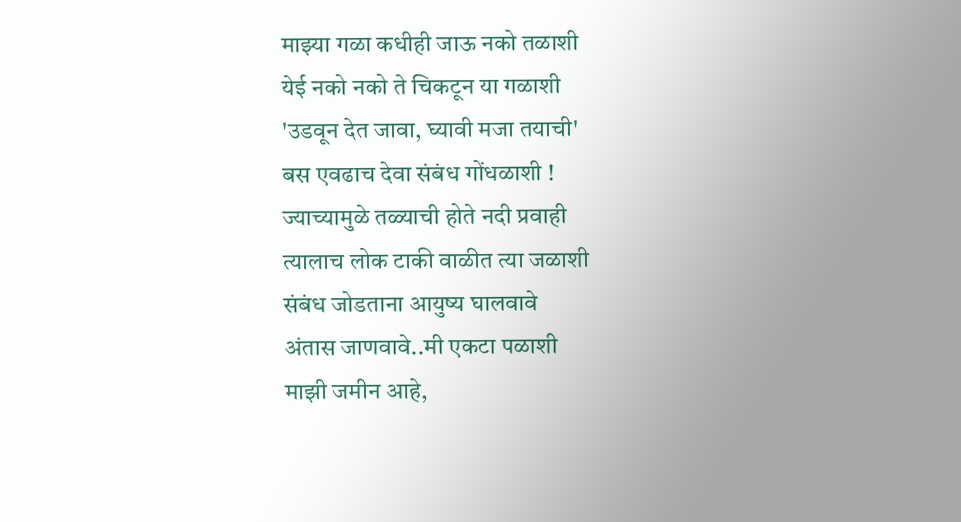माझ्या गळा कधीही जाऊ नको तळाशी
येई नको नको ते चिकटून या गळाशी
'उडवून देत जावा, घ्यावी मजा तयाची'
बस एवढाच देवा संबंध गोंधळाशी !
ज्याच्यामुळे तळ्याची होते नदी प्रवाही
त्यालाच लोक टाकी वाळीत त्या जळाशी
संबंध जोडताना आयुष्य घालवावे
अंतास जाणवावे..मी एकटा पळाशी
माझी जमीन आहे,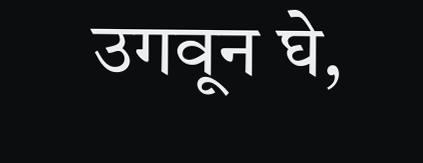उगवून घे,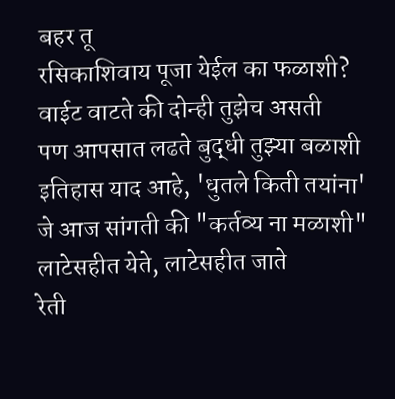बहर तू
रसिकाशिवाय पूजा येईल का फळाशी?
वाईट वाटते की दोन्ही तुझेच असती
पण आपसात लढते बुद्धी तुझ्या बळाशी
इतिहास याद आहे, 'धुतले किती तयांना'
जे आज सांगती की "कर्तव्य ना मळाशी"
लाटेसहीत येते, लाटेसहीत जाते
रेती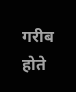गरीब होते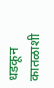धडकून कातळाशी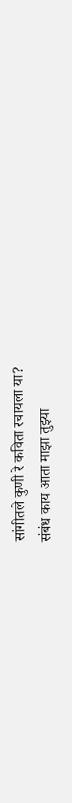सांगीतले कुणी रे कविता रचायला या?
संबंध काय आता माझा तुझ्या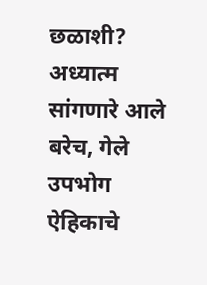छळाशी?
अध्यात्म सांगणारे आले बरेच, गेले
उपभोग ऐहिकाचे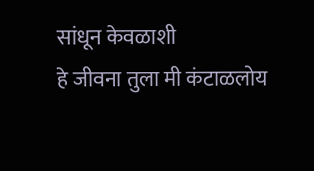सांधून केवळाशी
हे जीवना तुला मी कंटाळलोय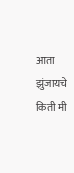आता
झुंजायचे किती मी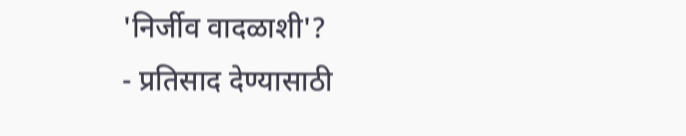'निर्जीव वादळाशी'?
- प्रतिसाद देण्यासाठी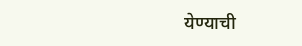येण्याची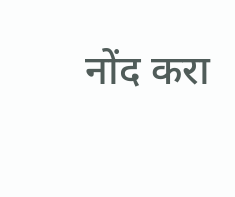नोंद करा